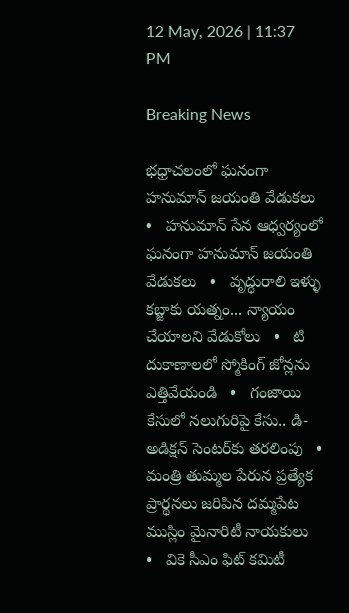12 May, 2026 | 11:37 PM

Breaking News

భధ్రాచలంలో ఘనంగా హనుమాన్‌ జయంతి వేడుకలు   •   హనుమాన్ సేన ఆధ్వర్యంలో ఘనంగా హనుమాన్ జయంతి వేడుకలు   •   వృద్ధురాలి ఇళ్ళు కబ్జాకు యత్నం... న్యాయం చేయాలని వేడుకోలు   •   టి దుకాణాలలో స్మోకింగ్ జోన్లను ఎత్తివేయండి   •   గంజాయి కేసులో నలుగురిపై కేసు.. డి-అడిక్షన్ సెంటర్‌కు తరలింపు   •   మంత్రి తుమ్మల పేరున ప్రత్యేక ప్రార్థనలు జరిపిన దమ్మపేట ముస్లిం మైనారిటీ నాయకులు   •   వికె సీఎం ఫిట్ కమిటీ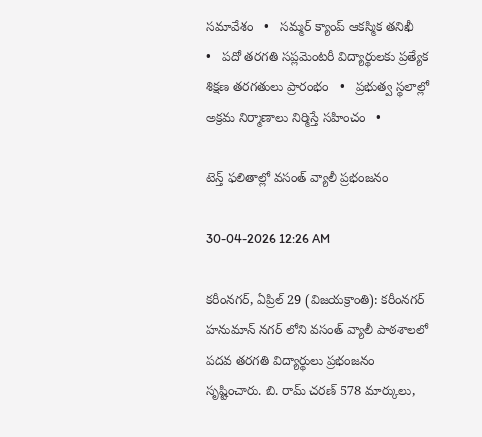సమావేశం   •   సమ్మర్ క్యాంప్ ఆకస్మిక తనిఖీ   •   పదో తరగతి సప్లమెంటరీ విద్యార్థులకు ప్రత్యేక శిక్షణ తరగతులు ప్రారంభం   •   ప్రభుత్వ స్థలాల్లో అక్రమ నిర్మాణాలు నిర్మిస్తే సహించం   •

టెన్త్ ఫలితాల్లో వసంత్ వ్యాలీ ప్రభంజనం

30-04-2026 12:26 AM

కరీంనగర్, ఏప్రిల్ 29 (విజయక్రాంతి): కరీంనగర్ హనుమాన్ నగర్ లోని వసంత్ వ్యాలీ పాఠశాలలో పదవ తరగతి విద్యార్థులు ప్రభంజనం సృష్టించారు. బి. రామ్ చరణ్ 578 మార్కులు,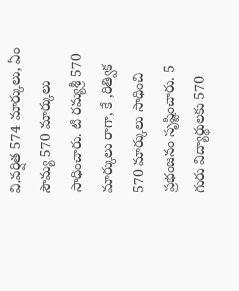వి.వర్షిత 574 మార్కులు, ఏం సౌమ్య 570 మార్కులు సాధించారు. టి రమ్యశ్రీ 570 మార్కులు రాగా, కే ,రిత్విక 570 మార్కులు సాధించి ప్రభంజనం సృష్టించారు. 5 గురు విద్యార్థులకు 570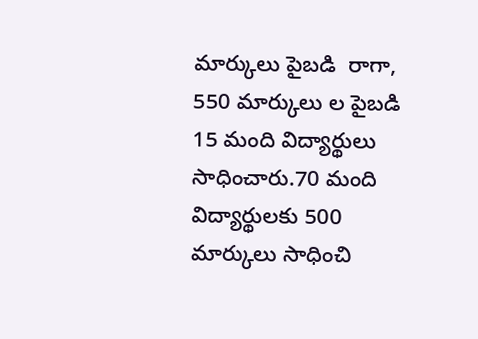మార్కులు పైబడి  రాగా, 550 మార్కులు ల పైబడి 15 మంది విద్యార్థులు సాధించారు.70 మంది విద్యార్థులకు 500 మార్కులు సాధించి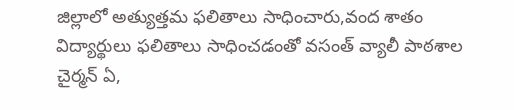జిల్లాలో అత్యుత్తమ ఫలితాలు సాధించారు,వంద శాతం విద్యార్థులు ఫలితాలు సాధించడంతో వసంత్ వ్యాలీ పాఠశాల చైర్మన్ ఏ,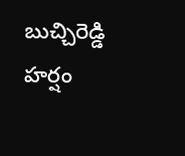బుచ్చిరెడ్డి హర్షం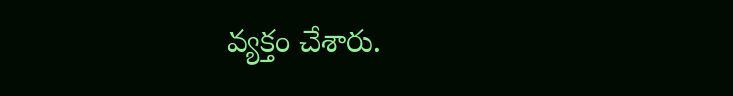వ్యక్తం చేశారు.